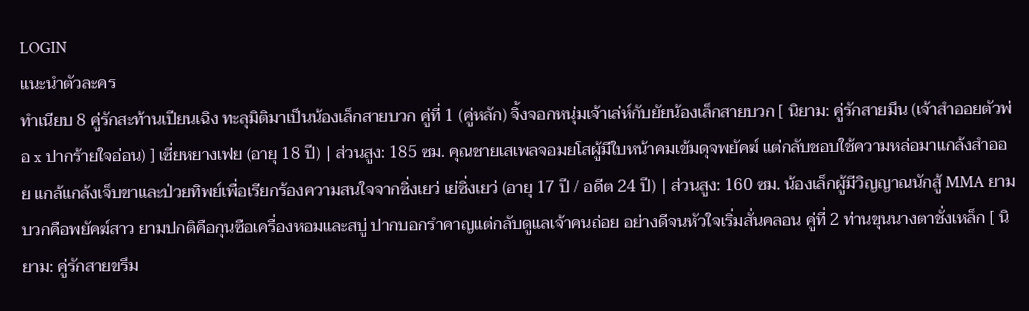LOGIN
แนะนำตัวละคร
ทำเนียบ 8 คู่รักสะท้านเปียนเฉิง ทะลุมิติมาเป็นน้องเล็กสายบวก คู่ที่ 1 (คู่หลัก) จิ้งจอกหนุ่มเจ้าเล่ห์กับยัยน้องเล็กสายบวก [ นิยาม: คู่รักสายมึน (เจ้าสำออยตัวพ่อ x ปากร้ายใจอ่อน) ] เซี่ยหยางเฟย (อายุ 18 ปี) | ส่วนสูง: 185 ซม. คุณชายเสเพลจอมยโสผู้มีใบหน้าคมเข้มดุจพยัคฆ์ แต่กลับชอบใช้ความหล่อมาแกล้งสำออย แกล้แกล้งเจ็บขาและป่วยทิพย์เพื่อเรียกร้องความสนใจจากซิ่งเยว่ เย่ซิ่งเยว่ (อายุ 17 ปี / อดีต 24 ปี) | ส่วนสูง: 160 ซม. น้องเล็กผู้มีวิญญาณนักสู้ MMA ยามบวกคือพยัคฆ์สาว ยามปกติคือกุนซือเครื่องหอมและสบู่ ปากบอกรำคาญแต่กลับดูแลเจ้าคนถ่อย อย่างดีจนหัวใจเริ่มสั่นคลอน คู่ที่ 2 ท่านขุนนางตาชั่งเหล็ก [ นิยาม: คู่รักสายขรึม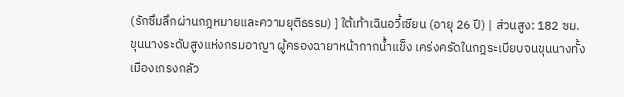(รักซึมลึกผ่านกฎหมายและความยุติธรรม) ] ใต้เท้าเฉินอวี้เซียน (อายุ 26 ปี) | ส่วนสูง: 182 ซม. ขุนนางระดับสูงแห่งกรมอาญา ผู้ครองฉายาหน้ากากน้ำแข็ง เคร่งครัดในกฎระเบียบจนขุนนางทั้งเมืองเกรงกลัว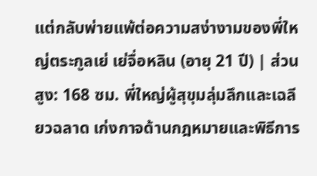แต่กลับพ่ายแพ้ต่อความสง่างามของพี่ใหญ่ตระกูลเย่ เย่จื่อหลิน (อายุ 21 ปี) | ส่วนสูง: 168 ซม. พี่ใหญ่ผู้สุขุมลุ่มลึกและเฉลียวฉลาด เก่งกาจด้านกฎหมายและพิธีการ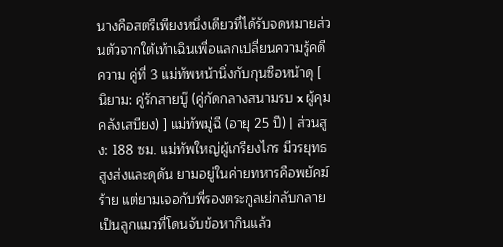นางคือสตรีเพียงหนึ่งเดียวที่ได้รับจดหมายส่วนตัวจากใต้เท้าเฉินเพื่อแลกเปลี่ยนความรู้คดีความ คู่ที่ 3 แม่ทัพหน้านิ่งกับกุนซือหน้าดุ [ นิยาม: คู่รักสายบู๊ (คู่กัดกลางสนามรบ x ผู้คุมคลังเสบียง) ] แม่ทัพมู่ฉี (อายุ 25 ปี) | ส่วนสูง: 188 ซม. แม่ทัพใหญ่ผู้เกรียงไกร มีวรยุทธสูงส่งและดุดัน ยามอยู่ในค่ายทหารคือพยัคฆ์ร้าย แต่ยามเจอกับพี่รองตระกูลเย่กลับกลายเป็นลูกแมวที่โดนจับข้อหากินแล้ว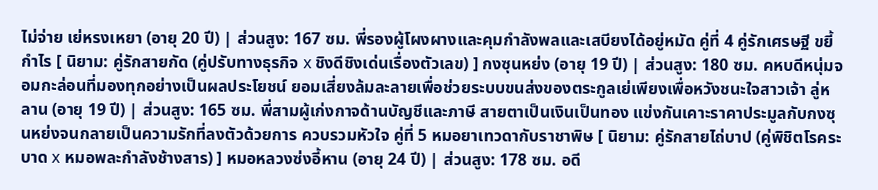ไม่จ่าย เย่หรงเหยา (อายุ 20 ปี) | ส่วนสูง: 167 ซม. พี่รองผู้โผงผางและคุมกำลังพลและเสบียงได้อยู่หมัด คู่ที่ 4 คู่รักเศรษฐี ขยี้กำไร [ นิยาม: คู่รักสายกัด (คู่ปรับทางธุรกิจ x ชิงดีชิงเด่นเรื่องตัวเลข) ] กงซุนหย่ง (อายุ 19 ปี) | ส่วนสูง: 180 ซม. คหบดีหนุ่มจอมกะล่อนที่มองทุกอย่างเป็นผลประโยชน์ ยอมเสี่ยงล้มละลายเพื่อช่วยระบบขนส่งของตระกูลเย่เพียงเพื่อหวังชนะใจสาวเจ้า ลู่หลาน (อายุ 19 ปี) | ส่วนสูง: 165 ซม. พี่สามผู้เก่งกาจด้านบัญชีและภาษี สายตาเป็นเงินเป็นทอง แข่งกันเคาะราคาประมูลกับกงซุนหย่งจนกลายเป็นความรักที่ลงตัวด้วยการ ควบรวมหัวใจ คู่ที่ 5 หมอยาเทวดากับราชาพิษ [ นิยาม: คู่รักสายไถ่บาป (คู่พิชิตโรคระบาด x หมอพละกำลังช้างสาร) ] หมอหลวงซ่งอี้หาน (อายุ 24 ปี) | ส่วนสูง: 178 ซม. อดี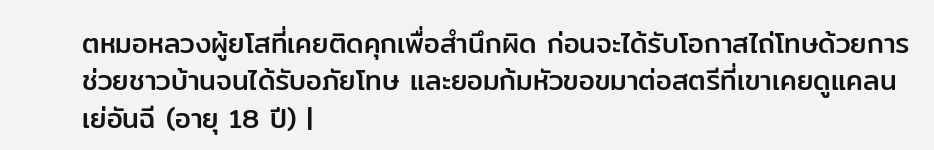ตหมอหลวงผู้ยโสที่เคยติดคุกเพื่อสำนึกผิด ก่อนจะได้รับโอกาสไถ่โทษด้วยการช่วยชาวบ้านจนได้รับอภัยโทษ และยอมก้มหัวขอขมาต่อสตรีที่เขาเคยดูแคลน เย่อันฉี (อายุ 18 ปี) |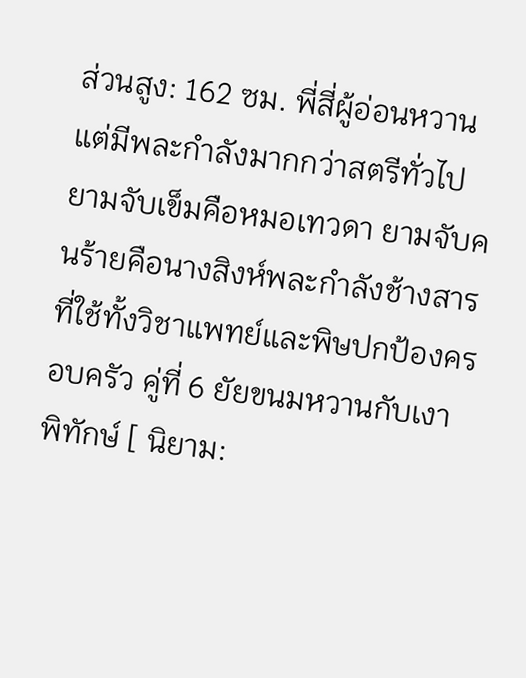ส่วนสูง: 162 ซม. พี่สี่ผู้อ่อนหวานแต่มีพละกำลังมากกว่าสตรีทั่วไป ยามจับเข็มคือหมอเทวดา ยามจับคนร้ายคือนางสิงห์พละกำลังช้างสารที่ใช้ทั้งวิชาแพทย์และพิษปกป้องครอบครัว คู่ที่ 6 ยัยขนมหวานกับเงาพิทักษ์ [ นิยาม: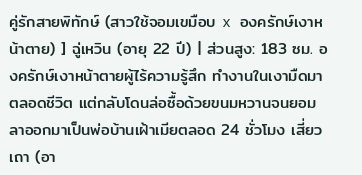คู่รักสายพิทักษ์ (สาวใช้จอมเขมือบ x องครักษ์เงาหน้าตาย) ] ฉู่เหวิน (อายุ 22 ปี) | ส่วนสูง: 183 ซม. องครักษ์เงาหน้าตายผู้ไร้ความรู้สึก ทำงานในเงามืดมาตลอดชีวิต แต่กลับโดนล่อซื้อด้วยขนมหวานจนยอมลาออกมาเป็นพ่อบ้านเฝ้าเมียตลอด 24 ชั่วโมง เสี่ยวเถา (อา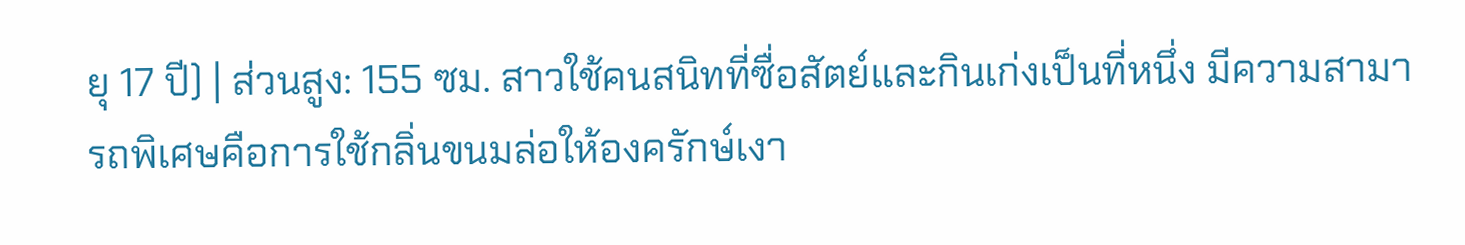ยุ 17 ปี) | ส่วนสูง: 155 ซม. สาวใช้คนสนิทที่ซื่อสัตย์และกินเก่งเป็นที่หนึ่ง มีความสามารถพิเศษคือการใช้กลิ่นขนมล่อให้องครักษ์เงา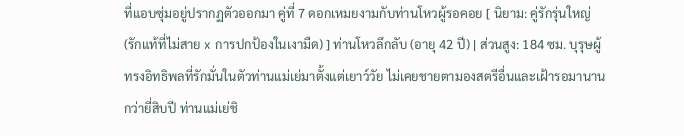ที่แอบซุ่มอยู่ปรากฏตัวออกมา คู่ที่ 7 ดอกเหมยงามกับท่านโหวผู้รอคอย [ นิยาม: คู่รักรุ่นใหญ่ (รักแท้ที่ไม่สาย x การปกป้องในเงามืด) ] ท่านโหวลึกลับ (อายุ 42 ปี) | ส่วนสูง: 184 ซม. บุรุษผู้ทรงอิทธิพลที่รักมั่นในตัวท่านแม่เย่มาตั้งแต่เยาว์วัย ไม่เคยชายตามองสตรีอื่นและเฝ้ารอมานานกว่ายี่สิบปี ท่านแม่เย่ชิ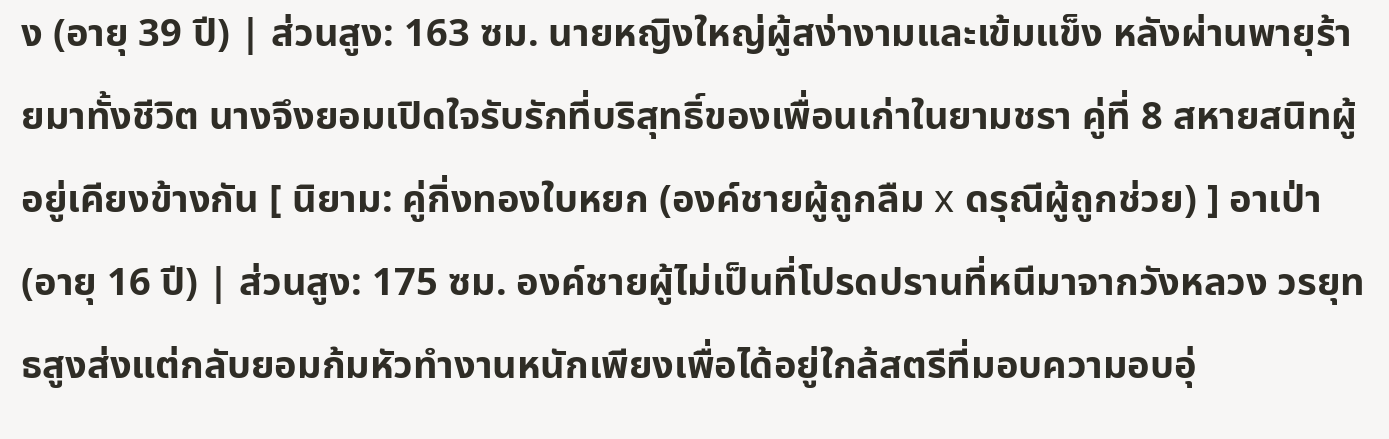ง (อายุ 39 ปี) | ส่วนสูง: 163 ซม. นายหญิงใหญ่ผู้สง่างามและเข้มแข็ง หลังผ่านพายุร้ายมาทั้งชีวิต นางจึงยอมเปิดใจรับรักที่บริสุทธิ์ของเพื่อนเก่าในยามชรา คู่ที่ 8 สหายสนิทผู้อยู่เคียงข้างกัน [ นิยาม: คู่กิ่งทองใบหยก (องค์ชายผู้ถูกลืม x ดรุณีผู้ถูกช่วย) ] อาเป่า (อายุ 16 ปี) | ส่วนสูง: 175 ซม. องค์ชายผู้ไม่เป็นที่โปรดปรานที่หนีมาจากวังหลวง วรยุทธสูงส่งแต่กลับยอมก้มหัวทำงานหนักเพียงเพื่อได้อยู่ใกล้สตรีที่มอบความอบอุ่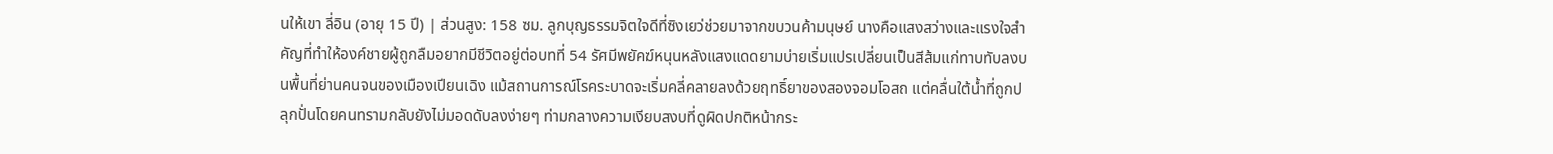นให้เขา ลี่อิน (อายุ 15 ปี) | ส่วนสูง: 158 ซม. ลูกบุญธรรมจิตใจดีที่ซิงเยว่ช่วยมาจากขบวนค้ามนุษย์ นางคือแสงสว่างและแรงใจสำคัญที่ทำให้องค์ชายผู้ถูกลืมอยากมีชีวิตอยู่ต่อบทที่ 54 รัศมีพยัคฆ์หนุนหลังแสงแดดยามบ่ายเริ่มแปรเปลี่ยนเป็นสีส้มแก่ทาบทับลงบนพื้นที่ย่านคนจนของเมืองเปียนเฉิง แม้สถานการณ์โรคระบาดจะเริ่มคลี่คลายลงด้วยฤทธิ์ยาของสองจอมโอสถ แต่คลื่นใต้น้ำที่ถูกปลุกปั่นโดยคนทรามกลับยังไม่มอดดับลงง่ายๆ ท่ามกลางความเงียบสงบที่ดูผิดปกติหน้ากระ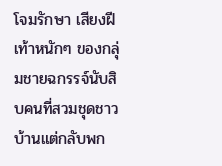โจมรักษา เสียงฝีเท้าหนักๆ ของกลุ่มชายฉกรรจ์นับสิบคนที่สวมชุดชาวบ้านแต่กลับพก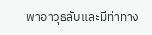พาอาวุธลับและมีท่าทาง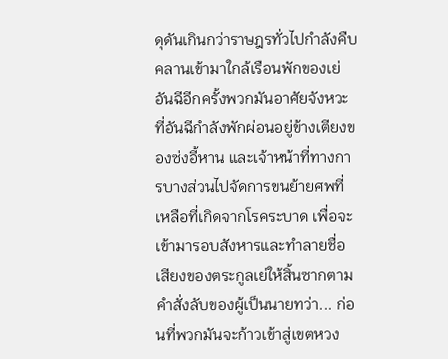ดุดันเกินกว่าราษฎรทั่วไปกำลังคืบคลานเข้ามาใกล้เรือนพักของเย่อันฉีอีกครั้งพวกมันอาศัยจังหวะที่อันฉีกำลังพักผ่อนอยู่ข้างเตียงของซ่งอี้หาน และเจ้าหน้าที่ทางการบางส่วนไปจัดการขนย้ายศพที่เหลือที่เกิดจากโรคระบาด เพื่อจะเข้ามารอบสังหารและทำลายชื่อเสียงของตระกูลเย่ให้สิ้นซากตามคำสั่งลับของผู้เป็นนายทว่า... ก่อนที่พวกมันจะก้าวเข้าสู่เขตหวง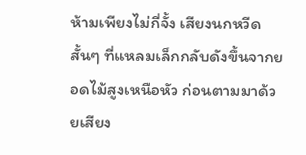ห้ามเพียงไม่กี่จั้ง เสียงนกหวีดสั้นๆ ที่แหลมเล็กกลับดังขึ้นจากยอดไม้สูงเหนือหัว ก่อนตามมาด้วยเสียง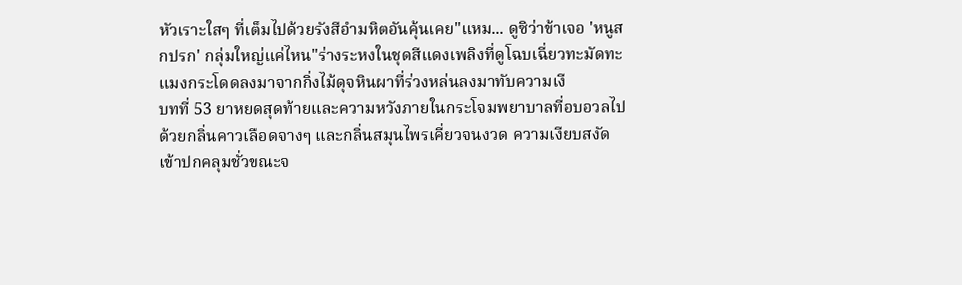หัวเราะใสๆ ที่เต็มไปด้วยรังสีอำมหิตอันคุ้นเคย"แหม... ดูซิว่าข้าเจอ 'หนูสกปรก' กลุ่มใหญ่แค่ไหน"ร่างระหงในชุดสีแดงเพลิงที่ดูโฉบเฉี่ยวทะมัดทะแมงกระโดดลงมาจากกิ่งไม้ดุจหินผาที่ร่วงหล่นลงมาทับความเงี
บทที่ 53 ยาหยดสุดท้ายและความหวังภายในกระโจมพยาบาลที่อบอวลไปด้วยกลิ่นคาวเลือดจางๆ และกลิ่นสมุนไพรเคี่ยวจนงวด ความเงียบสงัดเข้าปกคลุมชั่วขณะจ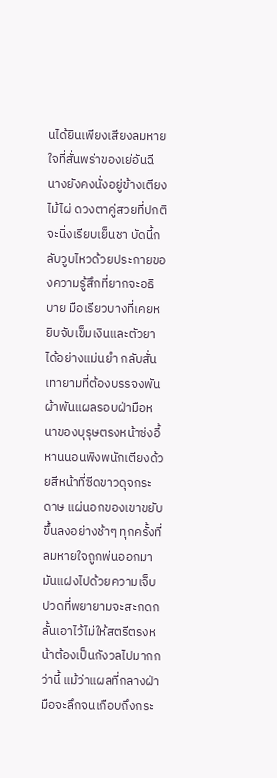นได้ยินเพียงเสียงลมหายใจที่สั่นพร่าของเย่อันฉี นางยังคงนั่งอยู่ข้างเตียงไม้ไผ่ ดวงตาคู่สวยที่ปกติจะนิ่งเรียบเย็นชา บัดนี้กลับวูบไหวด้วยประกายของความรู้สึกที่ยากจะอธิบาย มือเรียวบางที่เคยหยิบจับเข็มเงินและตัวยาได้อย่างแม่นยำ กลับสั่นเทายามที่ต้องบรรจงพันผ้าพันแผลรอบฝ่ามือหนาของบุรุษตรงหน้าซ่งอี้หานนอนพิงพนักเตียงด้วยสีหน้าที่ซีดขาวดุจกระดาษ แผ่นอกของเขาขยับขึ้นลงอย่างช้าๆ ทุกครั้งที่ลมหายใจถูกพ่นออกมา มันแฝงไปด้วยความเจ็บปวดที่พยายามจะสะกดกลั้นเอาไว้ไม่ให้สตรีตรงหน้าต้องเป็นกังวลไปมากกว่านี้ แม้ว่าแผลที่กลางฝ่ามือจะลึกจนเกือบถึงกระ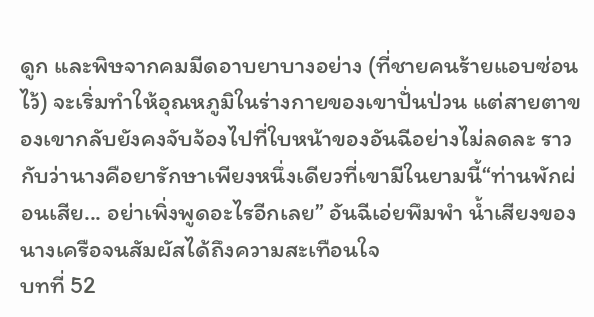ดูก และพิษจากคมมีดอาบยาบางอย่าง (ที่ชายคนร้ายแอบซ่อนไว้) จะเริ่มทำให้อุณหภูมิในร่างกายของเขาปั่นป่วน แต่สายตาของเขากลับยังคงจับจ้องไปที่ใบหน้าของอันฉีอย่างไม่ลดละ ราวกับว่านางคือยารักษาเพียงหนึ่งเดียวที่เขามีในยามนี้“ท่านพักผ่อนเสีย... อย่าเพิ่งพูดอะไรอีกเลย” อันฉีเอ่ยพึมพำ น้ำเสียงของนางเครือจนสัมผัสได้ถึงความสะเทือนใจ
บทที่ 52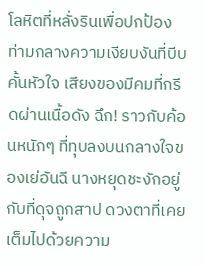โลหิตที่หลั่งรินเพื่อปกป้องท่ามกลางความเงียบงันที่บีบคั้นหัวใจ เสียงของมีคมที่กรีดผ่านเนื้อดัง ฉึก! ราวกับค้อนหนักๆ ที่ทุบลงบนกลางใจของเย่อันฉี นางหยุดชะงักอยู่กับที่ดุจถูกสาป ดวงตาที่เคยเต็มไปด้วยความ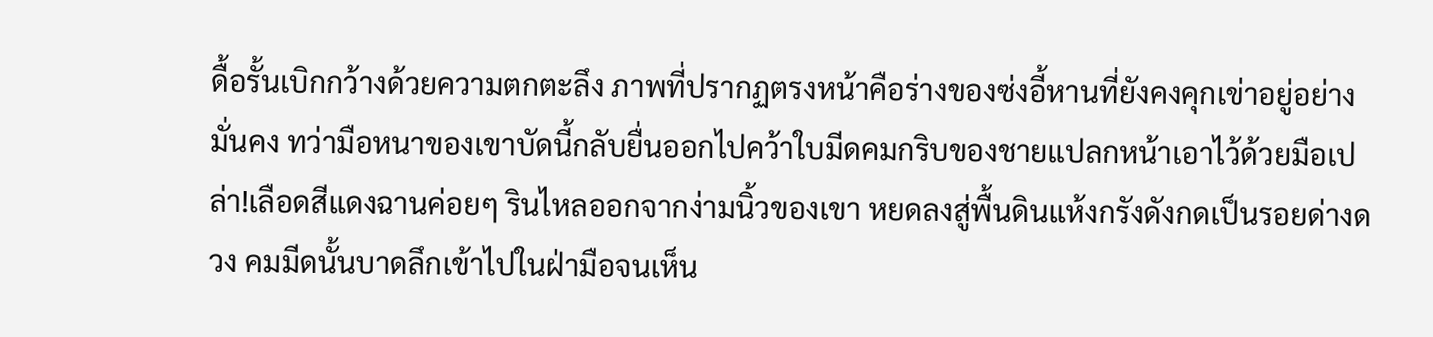ดื้อรั้นเบิกกว้างด้วยความตกตะลึง ภาพที่ปรากฏตรงหน้าคือร่างของซ่งอี้หานที่ยังคงคุกเข่าอยู่อย่างมั่นคง ทว่ามือหนาของเขาบัดนี้กลับยื่นออกไปคว้าใบมีดคมกริบของชายแปลกหน้าเอาไว้ด้วยมือเปล่า!เลือดสีแดงฉานค่อยๆ รินไหลออกจากง่ามนิ้วของเขา หยดลงสู่พื้นดินแห้งกรังดังกดเป็นรอยด่างดวง คมมีดนั้นบาดลึกเข้าไปในฝ่ามือจนเห็น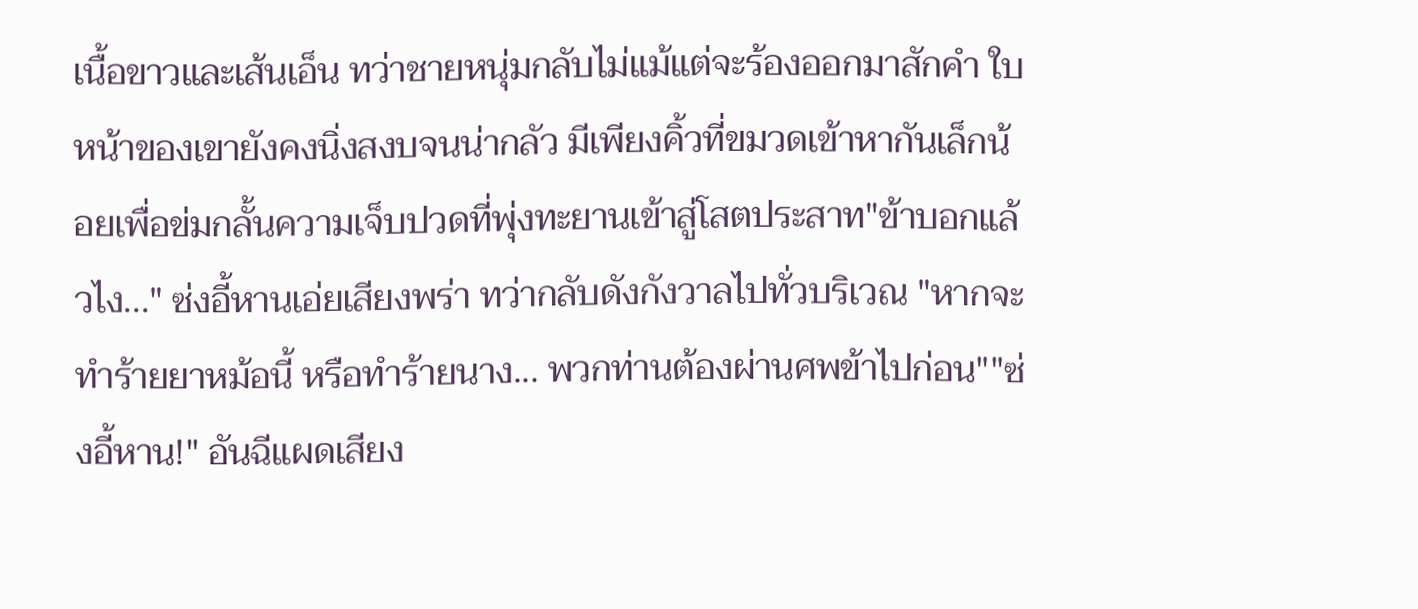เนื้อขาวและเส้นเอ็น ทว่าชายหนุ่มกลับไม่แม้แต่จะร้องออกมาสักคำ ใบหน้าของเขายังคงนิ่งสงบจนน่ากลัว มีเพียงคิ้วที่ขมวดเข้าหากันเล็กน้อยเพื่อข่มกลั้นความเจ็บปวดที่พุ่งทะยานเข้าสู่โสตประสาท"ข้าบอกแล้วไง..." ซ่งอี้หานเอ่ยเสียงพร่า ทว่ากลับดังกังวาลไปทั่วบริเวณ "หากจะทำร้ายยาหม้อนี้ หรือทำร้ายนาง... พวกท่านต้องผ่านศพข้าไปก่อน""ซ่งอี้หาน!" อันฉีแผดเสียง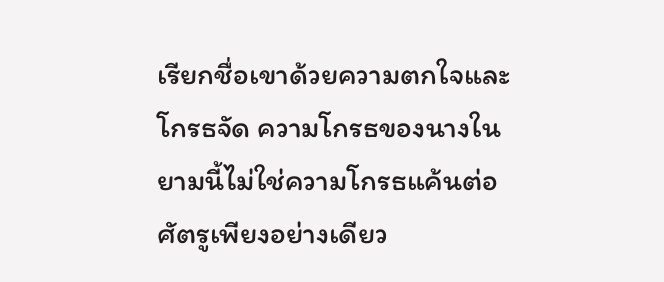เรียกชื่อเขาด้วยความตกใจและโกรธจัด ความโกรธของนางในยามนี้ไม่ใช่ความโกรธแค้นต่อศัตรูเพียงอย่างเดียว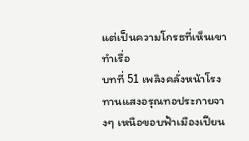แต่เป็นความโกรธที่เห็นเขาทำเรื่อ
บทที่ 51 เพลิงคลั่งหน้าโรงทานแสงอรุณทอประกายจางๆ เหนือขอบฟ้าเมืองเปียน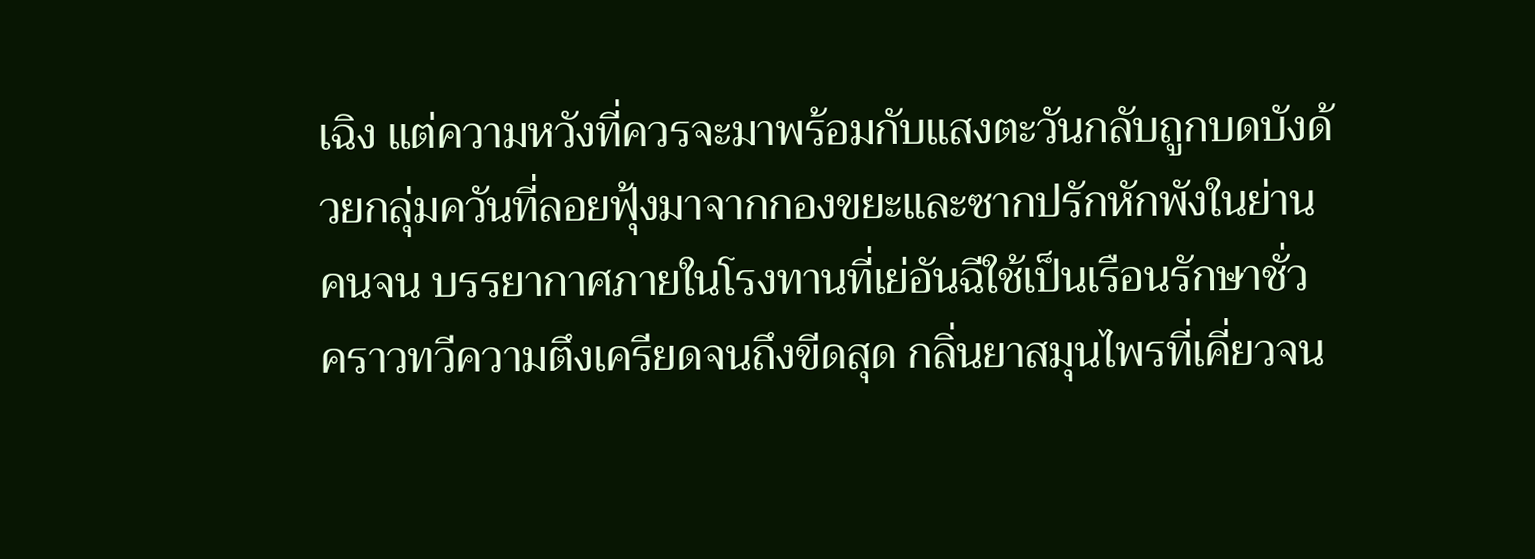เฉิง แต่ความหวังที่ควรจะมาพร้อมกับแสงตะวันกลับถูกบดบังด้วยกลุ่มควันที่ลอยฟุ้งมาจากกองขยะและซากปรักหักพังในย่านคนจน บรรยากาศภายในโรงทานที่เย่อันฉีใช้เป็นเรือนรักษาชั่วคราวทวีความตึงเครียดจนถึงขีดสุด กลิ่นยาสมุนไพรที่เคี่ยวจน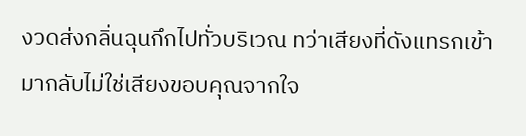งวดส่งกลิ่นฉุนกึกไปทั่วบริเวณ ทว่าเสียงที่ดังแทรกเข้ามากลับไม่ใช่เสียงขอบคุณจากใจ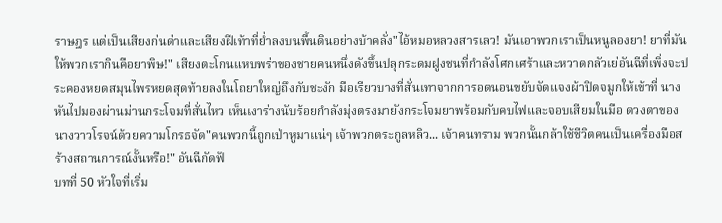ราษฎร แต่เป็นเสียงก่นด่าและเสียงฝีเท้าที่ย่ำลงบนพื้นดินอย่างบ้าคลั่ง"ไอ้หมอหลวงสารเลว! มันเอาพวกเราเป็นหนูลองยา! ยาที่มันให้พวกเรากินคือยาพิษ!" เสียงตะโกนแหบพร่าของชายคนหนึ่งดังขึ้นปลุกระดมฝูงชนที่กำลังโศกเศร้าและหวาดกลัวเย่อันฉีที่เพิ่งจะประคองหยดสมุนไพรหยดสุดท้ายลงในโถยาใหญ่ถึงกับชะงัก มือเรียวบางที่สั่นเทาจากการอดนอนขยับจัดแจงผ้าปิดจมูกให้เข้าที่ นางหันไปมองผ่านม่านกระโจมที่สั่นไหว เห็นเงาร่างนับร้อยกำลังมุ่งตรงมายังกระโจมยาพร้อมกับคบไฟและจอบเสียมในมือ ดวงตาของนางวาวโรจน์ด้วยความโกรธจัด"คนพวกนี้ถูกเป่าหูมาแน่ๆ เจ้าพวกตระกูลหลิว... เจ้าคนทราม พวกนั้นกล้าใช้ชีวิตคนเป็นเครื่องมือสร้างสถานการณ์งั้นหรือ!" อันฉีกัดฟั
บทที่ 50 หัวใจที่เริ่ม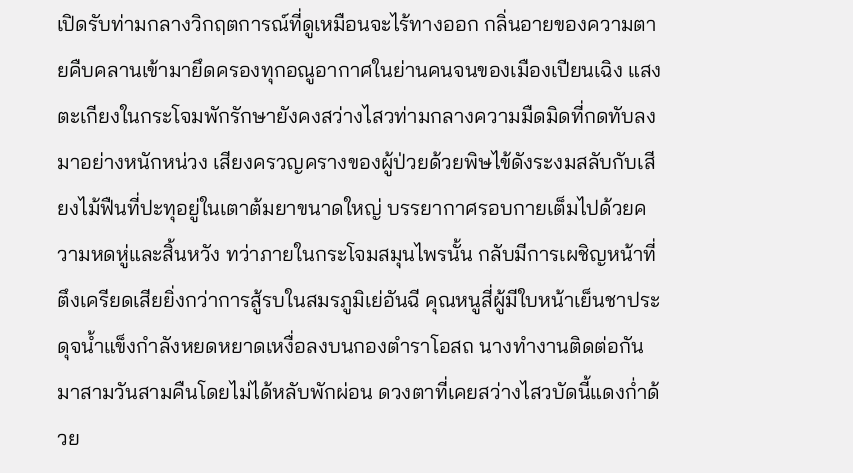เปิดรับท่ามกลางวิกฤตการณ์ที่ดูเหมือนจะไร้ทางออก กลิ่นอายของความตายคืบคลานเข้ามายึดครองทุกอณูอากาศในย่านคนจนของเมืองเปียนเฉิง แสงตะเกียงในกระโจมพักรักษายังคงสว่างไสวท่ามกลางความมืดมิดที่กดทับลงมาอย่างหนักหน่วง เสียงครวญครางของผู้ป่วยด้วยพิษไข้ดังระงมสลับกับเสียงไม้ฟืนที่ปะทุอยู่ในเตาต้มยาขนาดใหญ่ บรรยากาศรอบกายเต็มไปด้วยความหดหู่และสิ้นหวัง ทว่าภายในกระโจมสมุนไพรนั้น กลับมีการเผชิญหน้าที่ตึงเครียดเสียยิ่งกว่าการสู้รบในสมรภูมิเย่อันฉี คุณหนูสี่ผู้มีใบหน้าเย็นชาประดุจน้ำแข็งกำลังหยดหยาดเหงื่อลงบนกองตำราโอสถ นางทำงานติดต่อกันมาสามวันสามคืนโดยไม่ได้หลับพักผ่อน ดวงตาที่เคยสว่างไสวบัดนี้แดงก่ำด้วย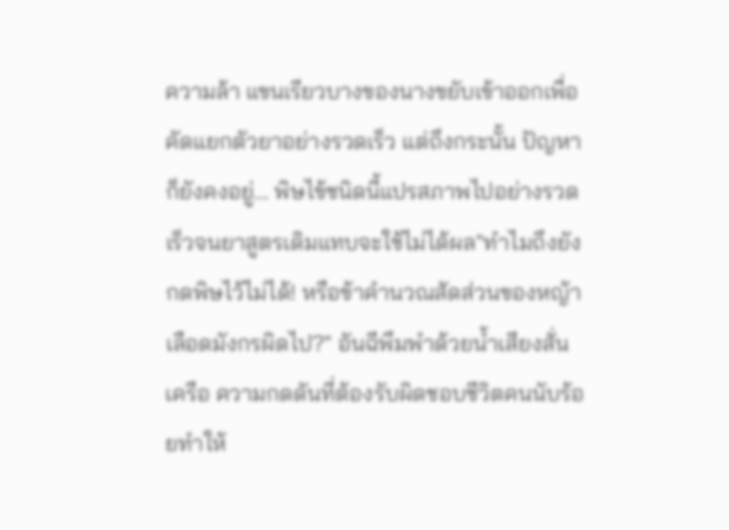ความล้า แขนเรียวบางของนางขยับเข้าออกเพื่อคัดแยกตัวยาอย่างรวดเร็ว แต่ถึงกระนั้น ปัญหาก็ยังคงอยู่... พิษไข้ชนิดนี้แปรสภาพไปอย่างรวดเร็วจนยาสูตรเดิมแทบจะใช้ไม่ได้ผล"ทำไมถึงยังกดพิษไว้ไม่ได้! หรือข้าคำนวณสัดส่วนของหญ้าเลือดมังกรผิดไป?" อันฉีพึมพำด้วยน้ำเสียงสั่นเครือ ความกดดันที่ต้องรับผิดชอบชีวิตคนนับร้อยทำให้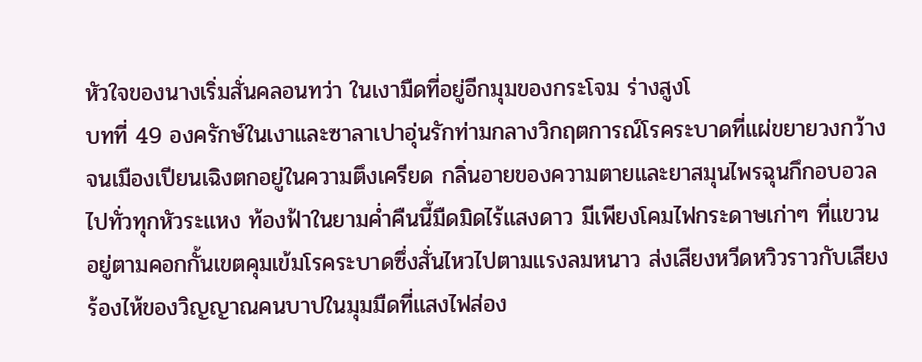หัวใจของนางเริ่มสั่นคลอนทว่า ในเงามืดที่อยู่อีกมุมของกระโจม ร่างสูงโ
บทที่ 49 องครักษ์ในเงาและซาลาเปาอุ่นรักท่ามกลางวิกฤตการณ์โรคระบาดที่แผ่ขยายวงกว้างจนเมืองเปียนเฉิงตกอยู่ในความตึงเครียด กลิ่นอายของความตายและยาสมุนไพรฉุนกึกอบอวลไปทั่วทุกหัวระแหง ท้องฟ้าในยามค่ำคืนนี้มืดมิดไร้แสงดาว มีเพียงโคมไฟกระดาษเก่าๆ ที่แขวนอยู่ตามคอกกั้นเขตคุมเข้มโรคระบาดซึ่งสั่นไหวไปตามแรงลมหนาว ส่งเสียงหวีดหวิวราวกับเสียงร้องไห้ของวิญญาณคนบาปในมุมมืดที่แสงไฟส่อง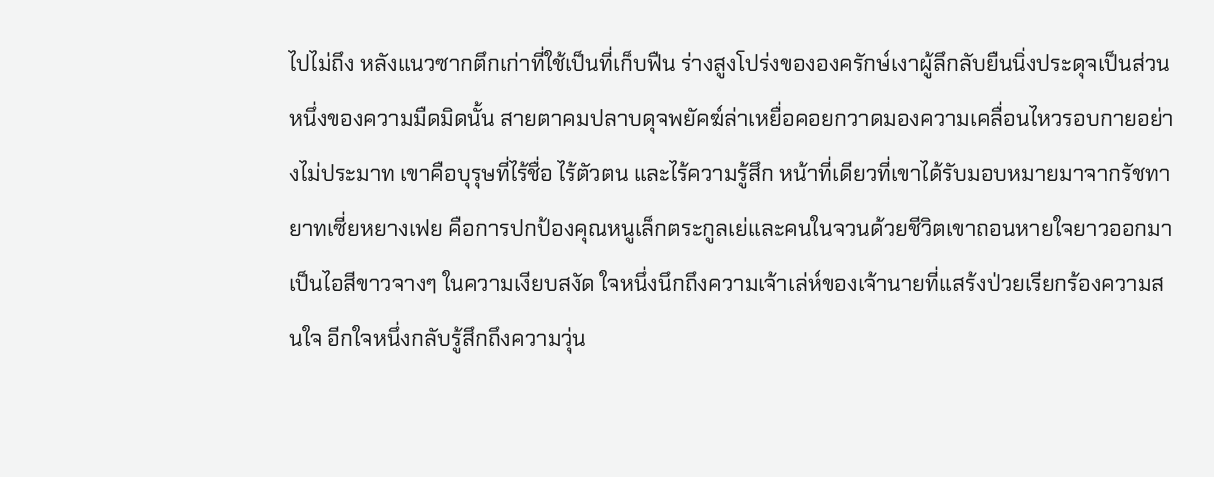ไปไม่ถึง หลังแนวซากตึกเก่าที่ใช้เป็นที่เก็บฟืน ร่างสูงโปร่งขององครักษ์เงาผู้ลึกลับยืนนิ่งประดุจเป็นส่วนหนึ่งของความมืดมิดนั้น สายตาคมปลาบดุจพยัคฆ์ล่าเหยื่อคอยกวาดมองความเคลื่อนไหวรอบกายอย่างไม่ประมาท เขาคือบุรุษที่ไร้ชื่อ ไร้ตัวตน และไร้ความรู้สึก หน้าที่เดียวที่เขาได้รับมอบหมายมาจากรัชทายาทเซี่ยหยางเฟย คือการปกป้องคุณหนูเล็กตระกูลเย่และคนในจวนด้วยชีวิตเขาถอนหายใจยาวออกมาเป็นไอสีขาวจางๆ ในความเงียบสงัด ใจหนึ่งนึกถึงความเจ้าเล่ห์ของเจ้านายที่แสร้งป่วยเรียกร้องความสนใจ อีกใจหนึ่งกลับรู้สึกถึงความวุ่น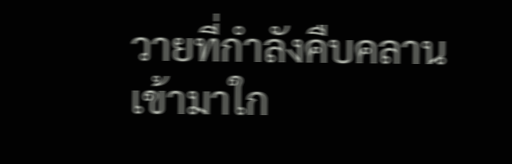วายที่กำลังคืบคลานเข้ามาใก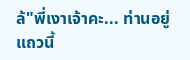ล้"พี่เงาเจ้าคะ... ท่านอยู่แถวนี้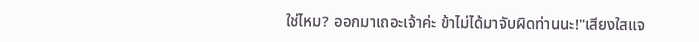ใช่ไหม? ออกมาเถอะเจ้าค่ะ ข้าไม่ได้มาจับผิดท่านนะ!"เสียงใสแจ